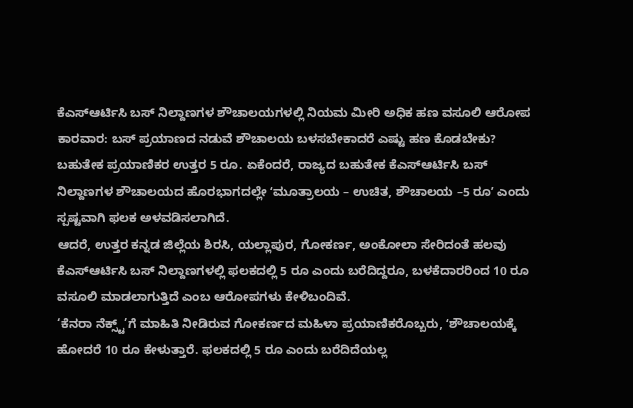ಕೆಎಸ್ಆರ್ಟಿಸಿ ಬಸ್ ನಿಲ್ದಾಣಗಳ ಶೌಚಾಲಯಗಳಲ್ಲಿ ನಿಯಮ ಮೀರಿ ಅಧಿಕ ಹಣ ವಸೂಲಿ ಆರೋಪ
ಕಾರವಾರ: ಬಸ್ ಪ್ರಯಾಣದ ನಡುವೆ ಶೌಚಾಲಯ ಬಳಸಬೇಕಾದರೆ ಎಷ್ಟು ಹಣ ಕೊಡಬೇಕು? ಬಹುತೇಕ ಪ್ರಯಾಣಿಕರ ಉತ್ತರ 5 ರೂ. ಏಕೆಂದರೆ, ರಾಜ್ಯದ ಬಹುತೇಕ ಕೆಎಸ್ಆರ್ಟಿಸಿ ಬಸ್ ನಿಲ್ದಾಣಗಳ ಶೌಚಾಲಯದ ಹೊರಭಾಗದಲ್ಲೇ ʻಮೂತ್ರಾಲಯ – ಉಚಿತ, ಶೌಚಾಲಯ –5 ರೂʼ ಎಂದು ಸ್ಪಷ್ಟವಾಗಿ ಫಲಕ ಅಳವಡಿಸಲಾಗಿದೆ.
ಆದರೆ, ಉತ್ತರ ಕನ್ನಡ ಜಿಲ್ಲೆಯ ಶಿರಸಿ, ಯಲ್ಲಾಪುರ, ಗೋಕರ್ಣ, ಅಂಕೋಲಾ ಸೇರಿದಂತೆ ಹಲವು ಕೆಎಸ್ಆರ್ಟಿಸಿ ಬಸ್ ನಿಲ್ದಾಣಗಳಲ್ಲಿ ಫಲಕದಲ್ಲಿ 5 ರೂ ಎಂದು ಬರೆದಿದ್ದರೂ, ಬಳಕೆದಾರರಿಂದ 10 ರೂ ವಸೂಲಿ ಮಾಡಲಾಗುತ್ತಿದೆ ಎಂಬ ಆರೋಪಗಳು ಕೇಳಿಬಂದಿವೆ.
‘ಕೆನರಾ ನೆಕ್ಸ್ಟ್’ಗೆ ಮಾಹಿತಿ ನೀಡಿರುವ ಗೋಕರ್ಣದ ಮಹಿಳಾ ಪ್ರಯಾಣಿಕರೊಬ್ಬರು, ʻಶೌಚಾಲಯಕ್ಕೆ ಹೋದರೆ 10 ರೂ ಕೇಳುತ್ತಾರೆ. ಫಲಕದಲ್ಲಿ 5 ರೂ ಎಂದು ಬರೆದಿದೆಯಲ್ಲ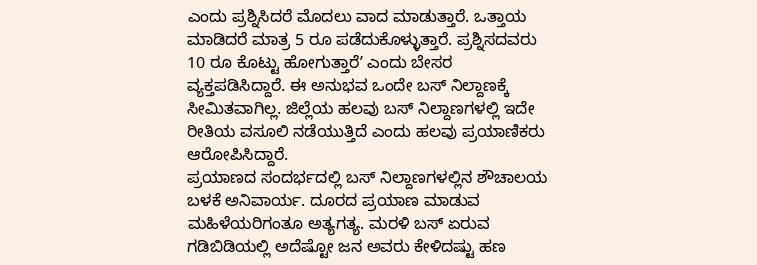ಎಂದು ಪ್ರಶ್ನಿಸಿದರೆ ಮೊದಲು ವಾದ ಮಾಡುತ್ತಾರೆ. ಒತ್ತಾಯ ಮಾಡಿದರೆ ಮಾತ್ರ 5 ರೂ ಪಡೆದುಕೊಳ್ಳುತ್ತಾರೆ. ಪ್ರಶ್ನಿಸದವರು 10 ರೂ ಕೊಟ್ಟು ಹೋಗುತ್ತಾರೆʼ ಎಂದು ಬೇಸರ ವ್ಯಕ್ತಪಡಿಸಿದ್ದಾರೆ. ಈ ಅನುಭವ ಒಂದೇ ಬಸ್ ನಿಲ್ದಾಣಕ್ಕೆ ಸೀಮಿತವಾಗಿಲ್ಲ. ಜಿಲ್ಲೆಯ ಹಲವು ಬಸ್ ನಿಲ್ದಾಣಗಳಲ್ಲಿ ಇದೇ ರೀತಿಯ ವಸೂಲಿ ನಡೆಯುತ್ತಿದೆ ಎಂದು ಹಲವು ಪ್ರಯಾಣಿಕರು ಆರೋಪಿಸಿದ್ದಾರೆ.
ಪ್ರಯಾಣದ ಸಂದರ್ಭದಲ್ಲಿ ಬಸ್ ನಿಲ್ದಾಣಗಳಲ್ಲಿನ ಶೌಚಾಲಯ ಬಳಕೆ ಅನಿವಾರ್ಯ. ದೂರದ ಪ್ರಯಾಣ ಮಾಡುವ ಮಹಿಳೆಯರಿಗಂತೂ ಅತ್ಯಗತ್ಯ. ಮರಳಿ ಬಸ್ ಏರುವ ಗಡಿಬಿಡಿಯಲ್ಲಿ ಅದೆಷ್ಟೋ ಜನ ಅವರು ಕೇಳಿದಷ್ಟು ಹಣ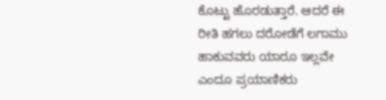ಕೊಟ್ಟು ಹೊರಡುತ್ತಾರೆ. ಆದರೆ ಈ ರೀತಿ ಹಗಲು ದರೋಡೆಗೆ ಲಗಾಮು ಹಾಕುವವರು ಯಾರೂ ಇಲ್ಲವೇ ಎಂದೂ ಪ್ರಯಾಣಿಕರು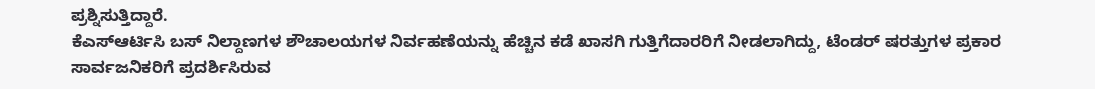ಪ್ರಶ್ನಿಸುತ್ತಿದ್ದಾರೆ.
ಕೆಎಸ್ಆರ್ಟಿಸಿ ಬಸ್ ನಿಲ್ದಾಣಗಳ ಶೌಚಾಲಯಗಳ ನಿರ್ವಹಣೆಯನ್ನು ಹೆಚ್ಚಿನ ಕಡೆ ಖಾಸಗಿ ಗುತ್ತಿಗೆದಾರರಿಗೆ ನೀಡಲಾಗಿದ್ದು, ಟೆಂಡರ್ ಷರತ್ತುಗಳ ಪ್ರಕಾರ ಸಾರ್ವಜನಿಕರಿಗೆ ಪ್ರದರ್ಶಿಸಿರುವ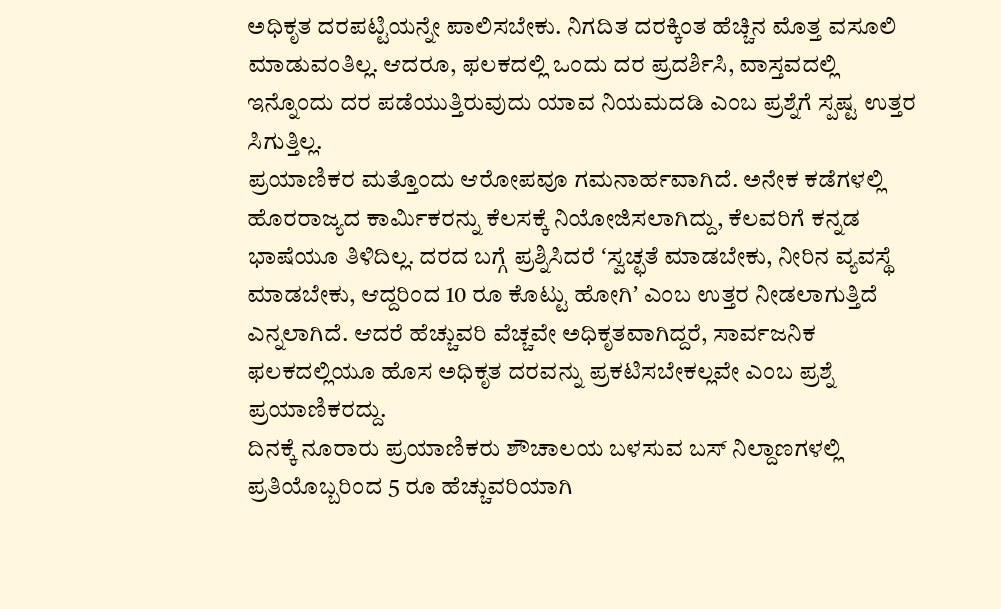ಅಧಿಕೃತ ದರಪಟ್ಟಿಯನ್ನೇ ಪಾಲಿಸಬೇಕು. ನಿಗದಿತ ದರಕ್ಕಿಂತ ಹೆಚ್ಚಿನ ಮೊತ್ತ ವಸೂಲಿ ಮಾಡುವಂತಿಲ್ಲ. ಆದರೂ, ಫಲಕದಲ್ಲಿ ಒಂದು ದರ ಪ್ರದರ್ಶಿಸಿ, ವಾಸ್ತವದಲ್ಲಿ ಇನ್ನೊಂದು ದರ ಪಡೆಯುತ್ತಿರುವುದು ಯಾವ ನಿಯಮದಡಿ ಎಂಬ ಪ್ರಶ್ನೆಗೆ ಸ್ಪಷ್ಟ ಉತ್ತರ ಸಿಗುತ್ತಿಲ್ಲ.
ಪ್ರಯಾಣಿಕರ ಮತ್ತೊಂದು ಆರೋಪವೂ ಗಮನಾರ್ಹವಾಗಿದೆ. ಅನೇಕ ಕಡೆಗಳಲ್ಲಿ ಹೊರರಾಜ್ಯದ ಕಾರ್ಮಿಕರನ್ನು ಕೆಲಸಕ್ಕೆ ನಿಯೋಜಿಸಲಾಗಿದ್ದು, ಕೆಲವರಿಗೆ ಕನ್ನಡ ಭಾಷೆಯೂ ತಿಳಿದಿಲ್ಲ. ದರದ ಬಗ್ಗೆ ಪ್ರಶ್ನಿಸಿದರೆ ʻಸ್ವಚ್ಛತೆ ಮಾಡಬೇಕು, ನೀರಿನ ವ್ಯವಸ್ಥೆ ಮಾಡಬೇಕು, ಆದ್ದರಿಂದ 10 ರೂ ಕೊಟ್ಟು ಹೋಗಿʼ ಎಂಬ ಉತ್ತರ ನೀಡಲಾಗುತ್ತಿದೆ ಎನ್ನಲಾಗಿದೆ. ಆದರೆ ಹೆಚ್ಚುವರಿ ವೆಚ್ಚವೇ ಅಧಿಕೃತವಾಗಿದ್ದರೆ, ಸಾರ್ವಜನಿಕ ಫಲಕದಲ್ಲಿಯೂ ಹೊಸ ಅಧಿಕೃತ ದರವನ್ನು ಪ್ರಕಟಿಸಬೇಕಲ್ಲವೇ ಎಂಬ ಪ್ರಶ್ನೆ ಪ್ರಯಾಣಿಕರದ್ದು.
ದಿನಕ್ಕೆ ನೂರಾರು ಪ್ರಯಾಣಿಕರು ಶೌಚಾಲಯ ಬಳಸುವ ಬಸ್ ನಿಲ್ದಾಣಗಳಲ್ಲಿ ಪ್ರತಿಯೊಬ್ಬರಿಂದ 5 ರೂ ಹೆಚ್ಚುವರಿಯಾಗಿ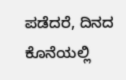ಪಡೆದರೆ, ದಿನದ ಕೊನೆಯಲ್ಲಿ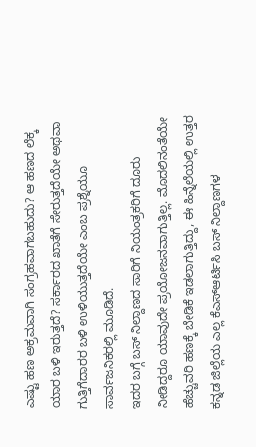ಎಷ್ಟು ಹಣ ಅಕ್ರಮವಾಗಿ ಸಂಗ್ರಹವಾಗಬಹುದು? ಆ ಹಣದ ಲೆಕ್ಕ ಯಾರ ಬಳಿ ಇರುತ್ತದೆ? ಸರ್ಕಾರದ ಖಾತೆಗೆ ಸೇರುತ್ತದೆಯೇ ಅಥವಾ ಗುತ್ತಿಗೆದಾರರ ಬಳಿ ಉಳಿಯುತ್ತದೆಯೇ ಎಂಬ ಪ್ರಶ್ನೆಯೂ ಸಾರ್ವಜನಿಕರಲ್ಲಿ ಮೂಡಿದೆ.
ಇದರ ಬಗ್ಗೆ ಬಸ್ ನಿಲ್ದಾಣದ ಸಾರಿಗೆ ನಿಯಂತ್ರಕರಿಗೆ ದೂರು ನೀಡಿದ್ದರೂ ಯಾವುದೇ ಪ್ರಯೋಜನವಾಗುತ್ತಿಲ್ಲ. ಮೊದಲಿನಂತೆಯೇ ಹೆಚ್ಚುವರಿ ಹಣಕ್ಕೆ ಬೇಡಿಕೆ ಇಡಲಾಗುತ್ತಿದ್ದು, ಈ ಹಿನ್ನೆಲೆಯಲ್ಲಿ ಉತ್ತರ ಕನ್ನಡ ಜಿಲ್ಲೆಯ ಎಲ್ಲ ಕೆಎಸ್ಆರ್ಟಿಸಿ ಬಸ್ ನಿಲ್ದಾಣಗಳ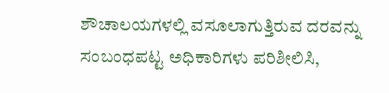ಶೌಚಾಲಯಗಳಲ್ಲಿ ವಸೂಲಾಗುತ್ತಿರುವ ದರವನ್ನು ಸಂಬಂಧಪಟ್ಟ ಅಧಿಕಾರಿಗಳು ಪರಿಶೀಲಿಸಿ,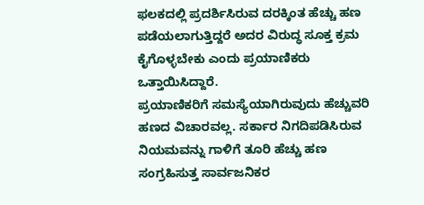ಫಲಕದಲ್ಲಿ ಪ್ರದರ್ಶಿಸಿರುವ ದರಕ್ಕಿಂತ ಹೆಚ್ಚು ಹಣ ಪಡೆಯಲಾಗುತ್ತಿದ್ದರೆ ಅದರ ವಿರುದ್ಧ ಸೂಕ್ತ ಕ್ರಮ ಕೈಗೊಳ್ಳಬೇಕು ಎಂದು ಪ್ರಯಾಣಿಕರು ಒತ್ತಾಯಿಸಿದ್ದಾರೆ.
ಪ್ರಯಾಣಿಕರಿಗೆ ಸಮಸ್ಯೆಯಾಗಿರುವುದು ಹೆಚ್ಚುವರಿ ಹಣದ ವಿಚಾರವಲ್ಲ. ಸರ್ಕಾರ ನಿಗದಿಪಡಿಸಿರುವ ನಿಯಮವನ್ನು ಗಾಳಿಗೆ ತೂರಿ ಹೆಚ್ಚು ಹಣ ಸಂಗ್ರಹಿಸುತ್ತ ಸಾರ್ವಜನಿಕರ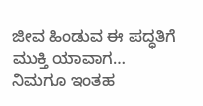ಜೀವ ಹಿಂಡುವ ಈ ಪದ್ಧತಿಗೆ ಮುಕ್ತಿ ಯಾವಾಗ…
ನಿಮಗೂ ಇಂತಹ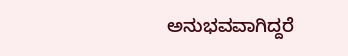ಅನುಭವವಾಗಿದ್ದರೆ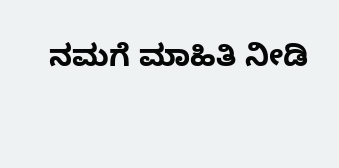ನಮಗೆ ಮಾಹಿತಿ ನೀಡಿ